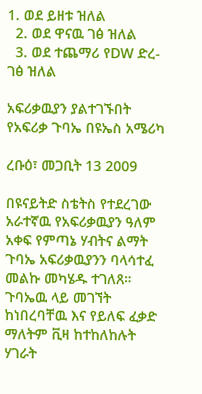1. ወደ ይዘቱ ዝለል
  2. ወደ ዋናዉ ገፅ ዝለል
  3. ወደ ተጨማሪ የDW ድረ-ገፅ ዝለል

አፍሪቃዉያን ያልተገኙበት የአፍሪቃ ጉባኤ በዩኤስ አሜሪካ

ረቡዕ፣ መጋቢት 13 2009

በዩናይትድ ስቴትስ የተደረገው አራተኛዉ የአፍሪቃዉያን ዓለም አቀፍ የምጣኔ ሃብትና ልማት ጉባኤ አፍሪቃዉያንን ባላሳተፈ መልኩ መካሄዱ ተገለጸ። ጉባኤዉ ላይ መገኘት ከነበረባቸዉ እና የይለፍ ፈቃድ ማለትም ቪዛ ከተከለከሉት ሃገራት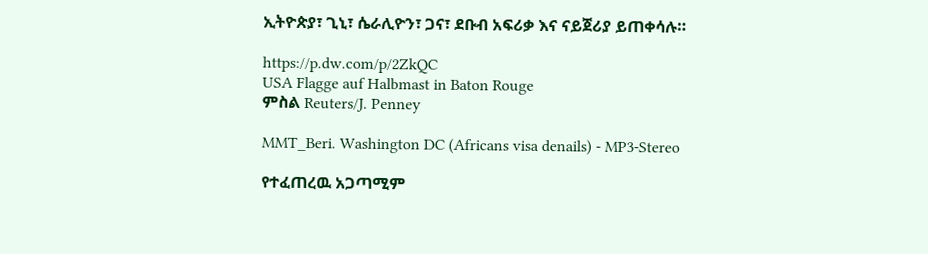ኢትዮጵያ፣ ጊኒ፣ ሴራሊዮን፣ ጋና፣ ደቡብ አፍሪቃ እና ናይጀሪያ ይጠቀሳሉ።

https://p.dw.com/p/2ZkQC
USA Flagge auf Halbmast in Baton Rouge
ምስል Reuters/J. Penney

MMT_Beri. Washington DC (Africans visa denails) - MP3-Stereo

የተፈጠረዉ አጋጣሚም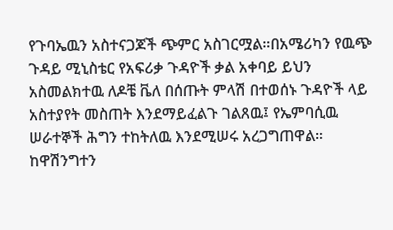የጉባኤዉን አስተናጋጆች ጭምር አስገርሟል።በአሜሪካን የዉጭ ጉዳይ ሚኒስቴር የአፍሪቃ ጉዳዮች ቃል አቀባይ ይህን አስመልክተዉ ለዶቼ ቬለ በሰጡት ምላሽ በተወሰኑ ጉዳዮች ላይ አስተያየት መስጠት እንደማይፈልጉ ገልጸዉ፤ የኤምባሲዉ ሠራተኞች ሕግን ተከትለዉ እንደሚሠሩ አረጋግጠዋል።  ከዋሽንግተን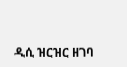ዲሲ ዝርዝር ዘገባ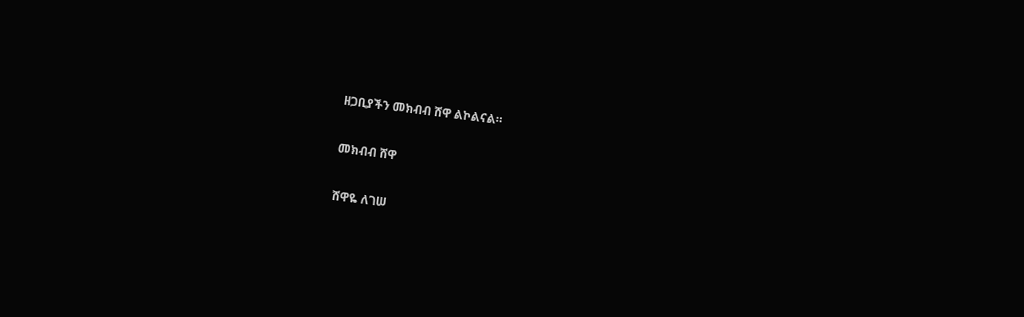ዘጋቢያችን መክብብ ሸዋ ልኮልናል።

መክብብ ሸዋ

ሸዋዬ ለገሠ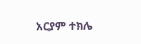አርያም ተክሌ